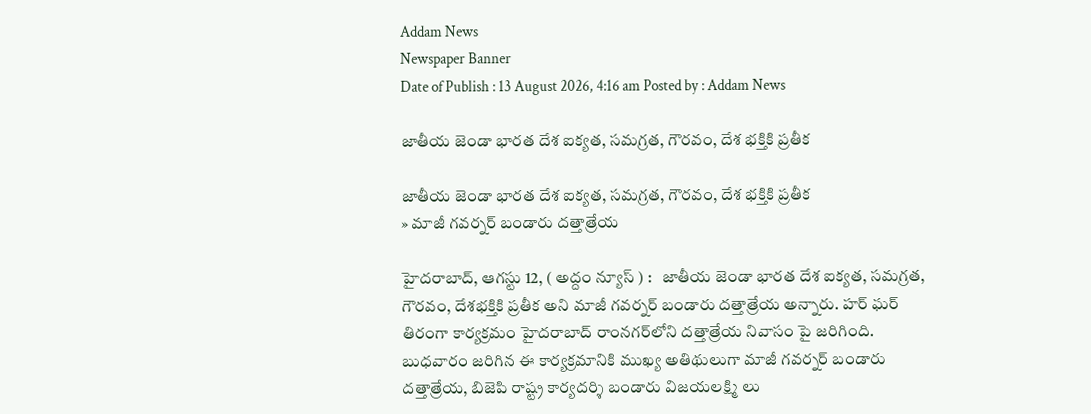Addam News
Newspaper Banner
Date of Publish : 13 August 2026, 4:16 am Posted by : Addam News

జాతీయ జెండా భారత దేశ ఐక్యత, సమగ్రత, గౌరవం, దేశ భక్తికి ప్రతీక

జాతీయ జెండా భారత దేశ ఐక్యత, సమగ్రత, గౌరవం, దేశ భక్తికి ప్రతీక
» మాజీ గ‌వ‌ర్న‌ర్ బండారు ద‌త్తాత్రేయ‌

హైద‌రాబాద్‌, ఆగ‌స్టు 12, ( అద్దం న్యూస్ ) :   జాతీయ జెండా భారత దేశ ఐక్యత, సమగ్రత, గౌరవం, దేశభక్తికి ప్రతీక అని మాజీ గ‌వ‌ర్న‌ర్ బండారు ద‌త్తాత్రేయ‌ అన్నారు. హర్ ఘర్ తిరంగా కార్యక్రమం హైద‌రాబాద్ రాంన‌గ‌ర్‌లోని ద‌త్తాత్రేయ‌ నివాసం పై జ‌రిగింది. బుధ‌వారం జ‌రిగిన ఈ కార్య‌క్ర‌మానికి ముఖ్య అతిథులుగా మాజీ గవర్నర్ బండారు దత్తాత్రేయ, బిజెపి రాష్ట్ర కార్యదర్శి బండారు విజయలక్ష్మి లు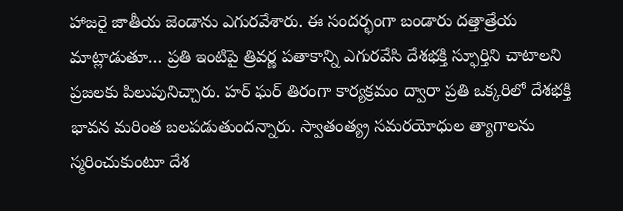హాజ‌రై జాతీయ జెండాను ఎగుర‌వేశారు. ఈ సందర్భంగా బండారు దత్తాత్రేయ మాట్లాడుతూ… ప్రతి ఇంటిపై త్రివర్ణ పతాకాన్ని ఎగురవేసి దేశభక్తి స్ఫూర్తిని చాటాలని ప్రజలకు పిలుపునిచ్చారు. హర్ ఘర్ తిరంగా కార్యక్రమం ద్వారా ప్రతి ఒక్కరిలో దేశభక్తి భావన మరింత బలపడుతుందన్నారు. స్వాతంత్య్ర‌ సమరయోధుల త్యాగాలను స్మరించుకుంటూ దేశ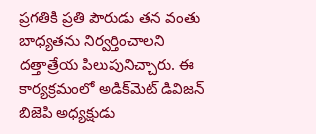ప్రగతికి ప్రతి పౌరుడు తన వంతు బాధ్యతను నిర్వర్తించాలని దత్తాత్రేయ పిలుపునిచ్చారు. ఈ కార్యక్రమంలో అడిక్‌మెట్ డివిజ‌న్ బిజెపి అధ్య‌క్షుడు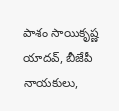పాశం సాయికృష్ణ యాదవ్, బీజేపీ నాయకులు,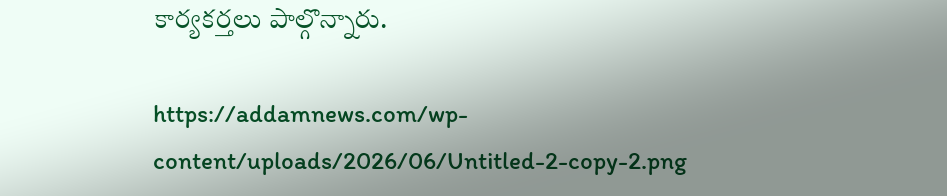కార్యకర్తలు పాల్గొన్నారు.

https://addamnews.com/wp-content/uploads/2026/06/Untitled-2-copy-2.png